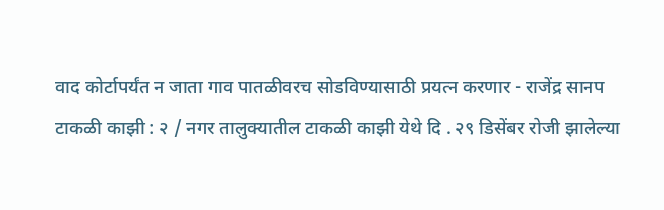वाद कोर्टापर्यंत न जाता गाव पातळीवरच सोडविण्यासाठी प्रयत्न करणार - राजेंद्र सानप
टाकळी काझी : २ / नगर तालुक्यातील टाकळी काझी येथे दि . २९ डिसेंबर रोजी झालेल्या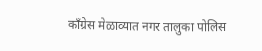काँग्रेस मेळाव्यात नगर तालुका पोलिस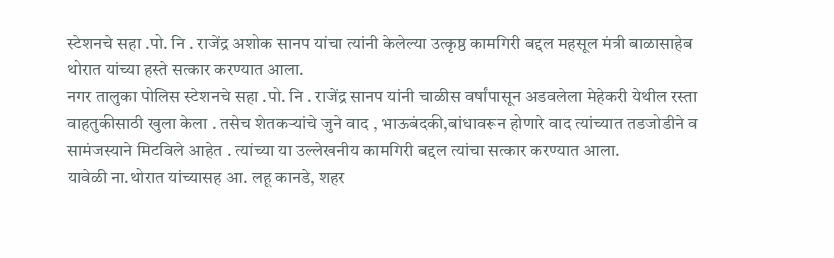स्टेशनचे सहा .पो. नि . राजेंद्र अशोक सानप यांचा त्यांनी केलेल्या उत्कृष्ठ कामगिरी बद्दल महसूल मंत्री बाळासाहेब थोरात यांच्या हस्ते सत्कार करण्यात आला.
नगर तालुका पोलिस स्टेशनचे सहा .पो. नि . राजेंद्र सानप यांनी चाळीस वर्षांपासून अडवलेला मेहेकरी येथील रस्ता वाहतुकीसाठी खुला केला . तसेच शेतकऱ्यांचे जुने वाद , भाऊबंदकी,बांधावरून होणारे वाद त्यांच्यात तडजोडीने व सामंजस्याने मिटविले आहेत . त्यांच्या या उल्लेखनीय कामगिरी बद्दल त्यांचा सत्कार करण्यात आला.
यावेळी ना.थोरात यांच्यासह आ. लहू कानडे, शहर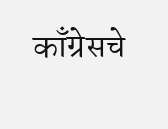काँग्रेसचे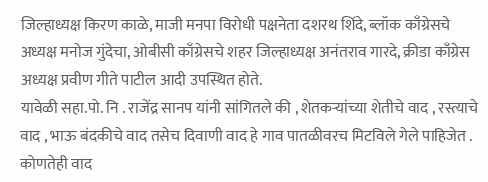जिल्हाध्यक्ष किरण काळे, माजी मनपा विरोधी पक्षनेता दशरथ शिंदे, ब्लॉक काँग्रेसचे अध्यक्ष मनोज गुंदेचा, ओबीसी काँग्रेसचे शहर जिल्हाध्यक्ष अनंतराव गारदे, क्रीडा काँग्रेस अध्यक्ष प्रवीण गीते पाटील आदी उपस्थित होते.
यावेळी सहा.पो. नि . राजेंद्र सानप यांनी सांगितले की , शेतकऱ्यांच्या शेतीचे वाद , रस्त्याचे वाद , भाऊ बंदकीचे वाद तसेच दिवाणी वाद हे गाव पातळीवरच मिटविले गेले पाहिजेत . कोणतेही वाद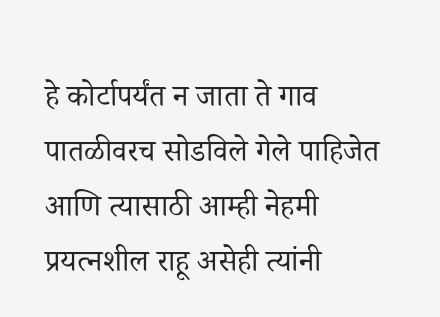हे कोर्टापर्यंत न जाता ते गाव पातळीवरच सोडविले गेले पाहिजेत आणि त्यासाठी आम्ही नेहमी प्रयत्नशील राहू असेही त्यांनी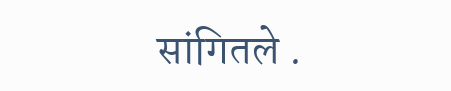सांगितले .